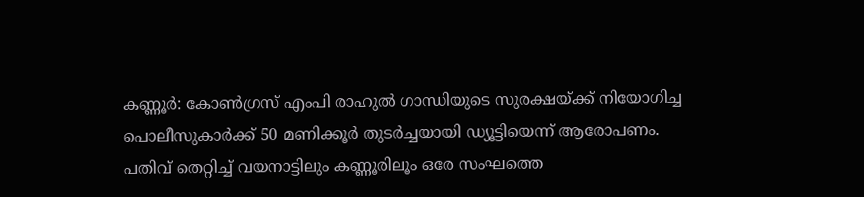കണ്ണൂർ: കോൺഗ്രസ് എംപി രാഹുൽ ഗാന്ധിയുടെ സുരക്ഷയ്ക്ക് നിയോഗിച്ച പൊലീസുകാർക്ക് 50 മണിക്കൂർ തുടർച്ചയായി ഡ്യൂട്ടിയെന്ന് ആരോപണം. പതിവ് തെറ്റിച്ച് വയനാട്ടിലും കണ്ണൂരിലൂം ഒരേ സംഘത്തെ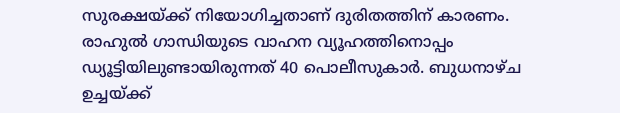സുരക്ഷയ്ക്ക് നിയോഗിച്ചതാണ് ദുരിതത്തിന് കാരണം.
രാഹുൽ ഗാന്ധിയുടെ വാഹന വ്യൂഹത്തിനൊപ്പം ഡ്യൂട്ടിയിലുണ്ടായിരുന്നത് 40 പൊലീസുകാർ. ബുധനാഴ്ച ഉച്ചയ്ക്ക്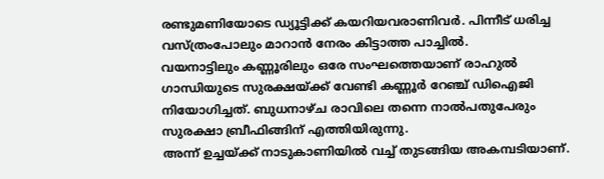രണ്ടുമണിയോടെ ഡ്യൂട്ടിക്ക് കയറിയവരാണിവർ. പിന്നീട് ധരിച്ച വസ്ത്രംപോലും മാറാൻ നേരം കിട്ടാത്ത പാച്ചിൽ.
വയനാട്ടിലും കണ്ണൂരിലും ഒരേ സംഘത്തെയാണ് രാഹുൽ ഗാന്ധിയുടെ സുരക്ഷയ്ക്ക് വേണ്ടി കണ്ണൂർ റേഞ്ച് ഡിഐജി നിയോഗിച്ചത്. ബുധനാഴ്ച രാവിലെ തന്നെ നാൽപതുപേരും സുരക്ഷാ ബ്രീഫിങ്ങിന് എത്തിയിരുന്നു.
അന്ന് ഉച്ചയ്ക്ക് നാടുകാണിയിൽ വച്ച് തുടങ്ങിയ അകമ്പടിയാണ്.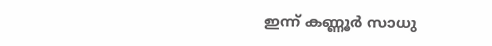ഇന്ന് കണ്ണൂർ സാധു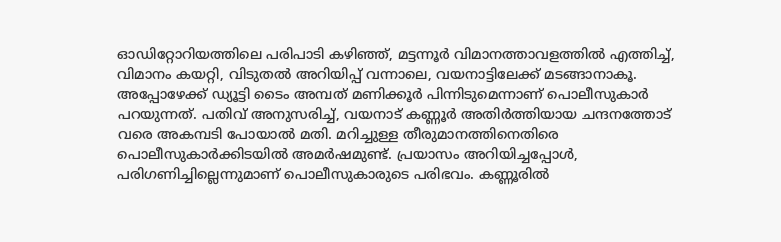ഓഡിറ്റോറിയത്തിലെ പരിപാടി കഴിഞ്ഞ്, മട്ടന്നൂർ വിമാനത്താവളത്തിൽ എത്തിച്ച്, വിമാനം കയറ്റി, വിടുതൽ അറിയിപ്പ് വന്നാലെ, വയനാട്ടിലേക്ക് മടങ്ങാനാകൂ. അപ്പോഴേക്ക് ഡ്യൂട്ടി ടൈം അമ്പത് മണിക്കൂർ പിന്നിടുമെന്നാണ് പൊലീസുകാർ പറയുന്നത്. പതിവ് അനുസരിച്ച്, വയനാട് കണ്ണൂർ അതിർത്തിയായ ചന്ദനത്തോട് വരെ അകമ്പടി പോയാൽ മതി. മറിച്ചുള്ള തീരുമാനത്തിനെതിരെ പൊലീസുകാർക്കിടയിൽ അമർഷമുണ്ട്. പ്രയാസം അറിയിച്ചപ്പോൾ, പരിഗണിച്ചില്ലെന്നുമാണ് പൊലീസുകാരുടെ പരിഭവം. കണ്ണൂരിൽ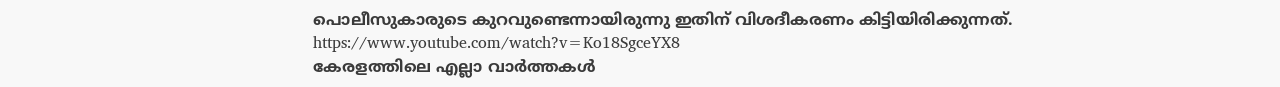പൊലീസുകാരുടെ കുറവുണ്ടെന്നായിരുന്നു ഇതിന് വിശദീകരണം കിട്ടിയിരിക്കുന്നത്.
https://www.youtube.com/watch?v=Ko18SgceYX8
കേരളത്തിലെ എല്ലാ വാർത്തകൾ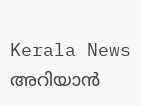Kerala News അറിയാൻ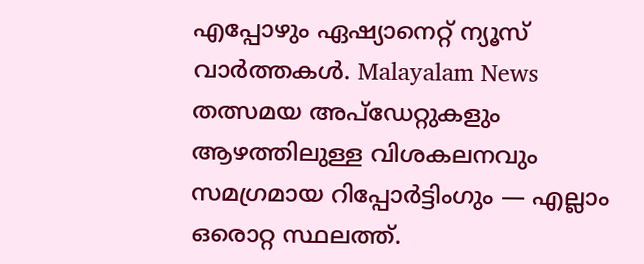എപ്പോഴും ഏഷ്യാനെറ്റ് ന്യൂസ് വാർത്തകൾ. Malayalam News തത്സമയ അപ്ഡേറ്റുകളും ആഴത്തിലുള്ള വിശകലനവും സമഗ്രമായ റിപ്പോർട്ടിംഗും — എല്ലാം ഒരൊറ്റ സ്ഥലത്ത്.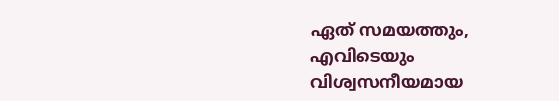ഏത് സമയത്തും, എവിടെയും വിശ്വസനീയമായ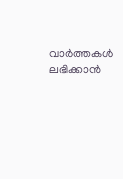വാർത്തകൾ ലഭിക്കാൻ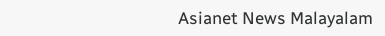Asianet News Malayalam